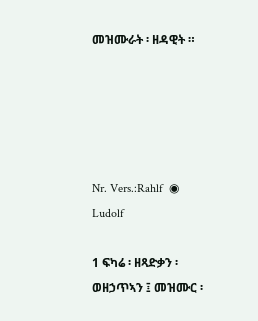መዝሙራት ፡ ዘዳዊት ።





Nr. Vers.:Rahlf  ◉ Ludolf

1 ፍካሬ ፡ ዘጻድቃን ፡ ወዘኃጥኣን ፤ መዝሙር ፡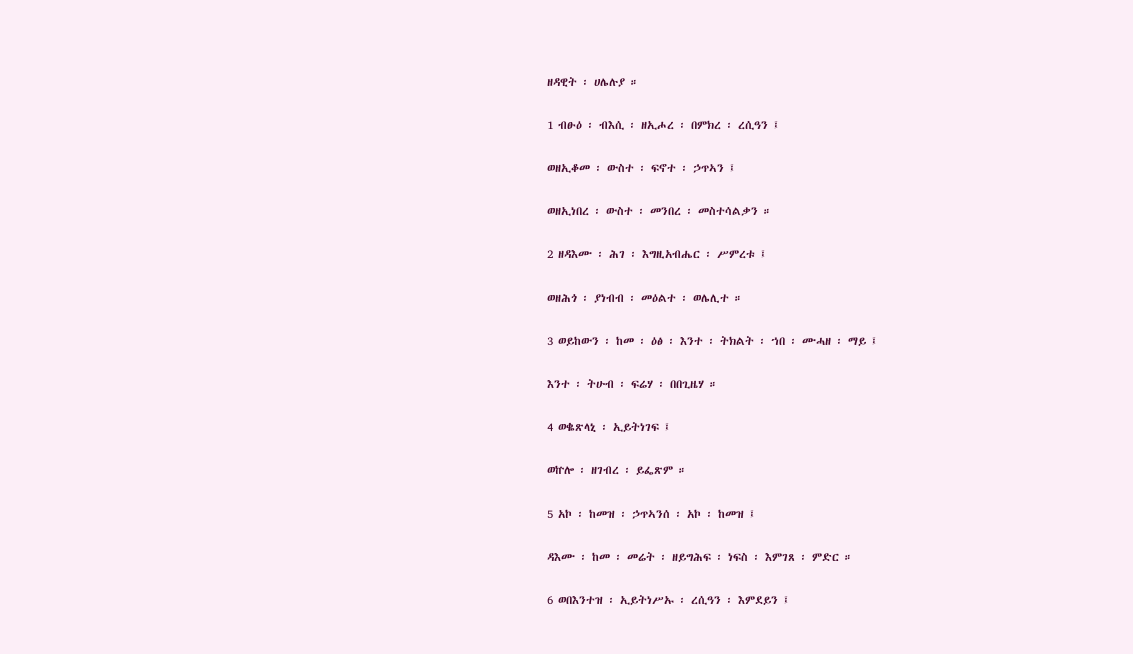ዘዳዊት ፡ ሀሌሉያ ።

1 ብፁዕ ፡ ብእሲ ፡ ዘኢሖረ ፡ በምክረ ፡ ረሲዓን ፤

ወዘኢቆመ ፡ ውስተ ፡ ፍኖተ ፡ ኃጥኣን ፤

ወዘኢነበረ ፡ ውስተ ፡ መንበረ ፡ መስተሳልቃን ።

2 ዘዳእሙ ፡ ሕገ ፡ እግዚአብሔር ፡ ሥምረቱ ፤

ወዘሕጎ ፡ ያነብብ ፡ መዕልተ ፡ ወሌሊተ ።

3 ወይከውን ፡ ከመ ፡ ዕፅ ፡ እንተ ፡ ትክልት ፡ ኀበ ፡ ሙሓዘ ፡ ማይ ፤

እንተ ፡ ትሁብ ፡ ፍሬሃ ፡ በበጊዜሃ ።

4 ወቈጽላኒ ፡ ኢይትነገፍ ፤

ወኵሎ ፡ ዘገብረ ፡ ይፌጽም ።

5 አኮ ፡ ከመዝ ፡ ኃጥኣንሰ ፡ አኮ ፡ ከመዝ ፤

ዳእሙ ፡ ከመ ፡ መሬት ፡ ዘይግሕፍ ፡ ነፍስ ፡ እምገጸ ፡ ምድር ።

6 ወበእንተዝ ፡ ኢይትነሥኡ ፡ ረሲዓን ፡ እምደይን ፤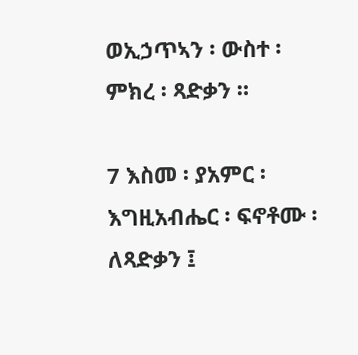ወኢኃጥኣን ፡ ውስተ ፡ ምክረ ፡ ጻድቃን ።

7 እስመ ፡ ያአምር ፡ እግዚአብሔር ፡ ፍኖቶሙ ፡ ለጻድቃን ፤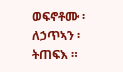ወፍኖቶሙ ፡ ለኃጥኣን ፡ ትጠፍእ ።